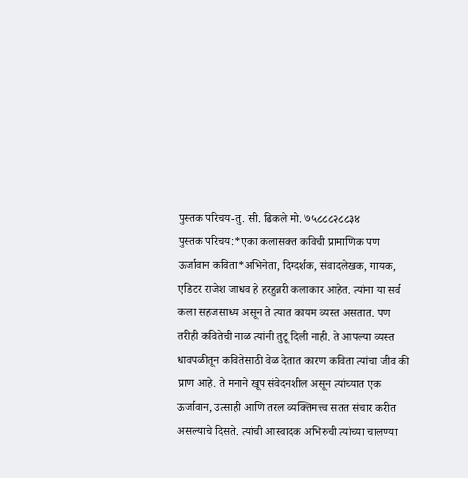पुस्तक परिचय-तु. सी. ढिकले मो. ७५८८८२८८३४
पुस्तक परिचय:*एका कलासक्त कविची प्रामाणिक पण ऊर्जावान कविता*अभिनेता, दिग्दर्शक, संवादलेखक, गायक, एडिटर राजेश जाधव हे हरहुन्नरी कलाकार आहेत. त्यांना या सर्व कला सहजसाध्य असून ते त्यात कायम व्यस्त असतात. पण तरीही कवितेची नाळ त्यांनी तुटू दिली नाही. ते आपल्या व्यस्त धावपळीतून कवितेसाठी वेळ देतात कारण कविता त्यांचा जीव की प्राण आहे. ते मनाने खूप संवेदनशील असून त्यांच्यात एक ऊर्जावान, उत्साही आणि तरल व्यक्तिमत्त्व सतत संचार करीत असल्याचे दिसते. त्यांची आस्वादक अभिरुची त्यांच्या चालण्या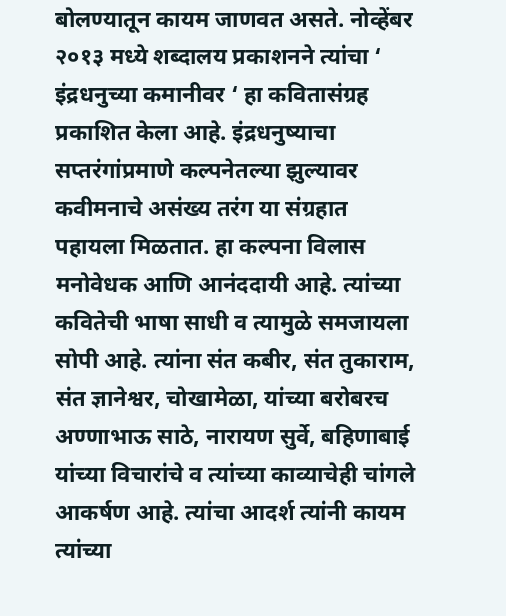बोलण्यातून कायम जाणवत असते. नोव्हेंबर २०१३ मध्ये शब्दालय प्रकाशनने त्यांचा ‘ इंद्रधनुच्या कमानीवर ‘ हा कवितासंग्रह प्रकाशित केला आहे. इंद्रधनुष्याचा सप्तरंगांप्रमाणे कल्पनेतल्या झुल्यावर कवीमनाचे असंख्य तरंग या संग्रहात पहायला मिळतात. हा कल्पना विलास मनोवेधक आणि आनंददायी आहे. त्यांच्या कवितेची भाषा साधी व त्यामुळे समजायला सोपी आहे. त्यांना संत कबीर, संत तुकाराम, संत ज्ञानेश्वर, चोखामेळा, यांच्या बरोबरच अण्णाभाऊ साठे, नारायण सुर्वे, बहिणाबाई यांच्या विचारांचे व त्यांच्या काव्याचेही चांगले आकर्षण आहे. त्यांचा आदर्श त्यांनी कायम त्यांच्या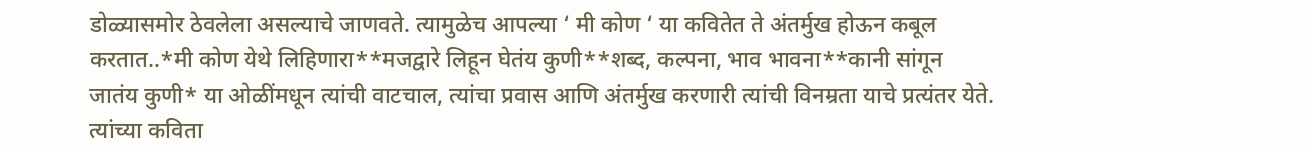डोळ्यासमोर ठेवलेला असल्याचे जाणवते. त्यामुळेच आपल्या ‘ मी कोण ‘ या कवितेत ते अंतर्मुख होऊन कबूल करतात..*मी कोण येथे लिहिणारा**मजद्वारे लिहून घेतंय कुणी**शब्द, कल्पना, भाव भावना**कानी सांगून जातंय कुणी* या ओळींमधून त्यांची वाटचाल, त्यांचा प्रवास आणि अंतर्मुख करणारी त्यांची विनम्रता याचे प्रत्यंतर येते. त्यांच्या कविता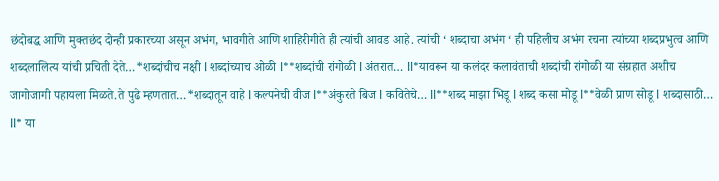छंदोबद्ध आणि मुक्तछंद दोन्ही प्रकारच्या असून अभंग, भावगीते आणि शाहिरीगीते ही त्यांची आवड आहे. त्यांची ‘ शब्दाचा अभंग ‘ ही पहिलीच अभंग रचना त्यांच्या शब्दप्रभुत्व आणि शब्दलालित्य यांची प्रचिती देते…*शब्दांचीच नक्षी l शब्दांच्याच ओळी l**शब्दांची रांगोळी l अंतरात… ll*यावरून या कलंदर कलावंताची शब्दांची रांगोळी या संग्रहात अशीच जागोजागी पहायला मिळते.ते पुढे म्हणतात…*शब्दातून वाहे l कल्पनेची वीज l**अंकुरते बिज l कवितेचे… ll**शब्द माझा भिडू l शब्द कसा मोडू l**वेळी प्राण सोडू l शब्दासाठी… ll* या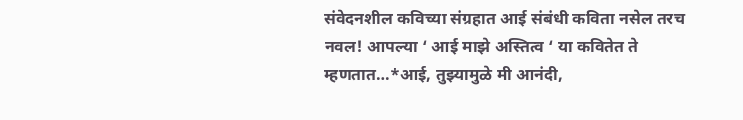संवेदनशील कविच्या संग्रहात आई संबंधी कविता नसेल तरच नवल! आपल्या ‘ आई माझे अस्तित्व ‘ या कवितेत ते म्हणतात…*आई, तुझ्यामुळे मी आनंदी,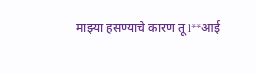माझ्या हसण्याचे कारण तू l**आई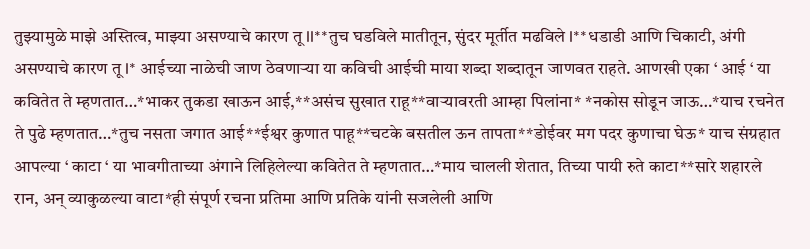तुझ्यामुळे माझे अस्तित्व, माझ्या असण्याचे कारण तू ll**तुच घडविले मातीतून, सुंदर मूर्तीत मढविले l**धडाडी आणि चिकाटी, अंगी असण्याचे कारण तू l* आईच्या नाळेची जाण ठेवणाऱ्या या कविची आईची माया शब्दा शब्दातून जाणवत राहते. आणखी एका ‘ आई ‘ या कवितेत ते म्हणतात…*भाकर तुकडा खाऊन आई,**असंच सुखात राहू**वाऱ्यावरती आम्हा पिलांना* *नकोस सोडून जाऊ…*याच रचनेत ते पुढे म्हणतात…*तुच नसता जगात आई**ईश्वर कुणात पाहू**चटके बसतील ऊन तापता**डोईवर मग पदर कुणाचा घेऊ* याच संग्रहात आपल्या ‘ काटा ‘ या भावगीताच्या अंगाने लिहिलेल्या कवितेत ते म्हणतात…*माय चालली शेतात, तिच्या पायी रुते काटा**सारे शहारले रान, अन् व्याकुळल्या वाटा*ही संपूर्ण रचना प्रतिमा आणि प्रतिके यांनी सजलेली आणि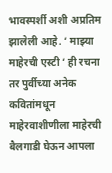भावस्पर्शी अशी अप्रतिम झालेली आहे. ‘ माझ्या माहेरची एस्टी ‘ ही रचना तर पुर्वीच्या अनेक कवितांमधून माहेरवाशीणीला माहेरची बैलगाडी घेऊन आपला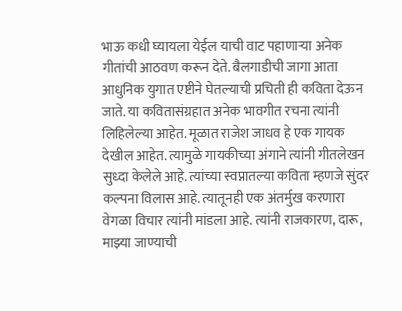भाऊ कधी घ्यायला येईल याची वाट पहाणाऱ्या अनेक गीतांची आठवण करून देते. बैलगाडीची जागा आता आधुनिक युगात एष्टीने घेतल्याची प्रचिती ही कविता देऊन जाते. या कवितासंग्रहात अनेक भावगीत रचना त्यांनी लिहिलेल्या आहेत. मूळात राजेश जाधव हे एक गायक देखील आहेत. त्यामुळे गायकीच्या अंगाने त्यांनी गीतलेखन सुध्दा केलेले आहे. त्यांच्या स्वप्नातल्या कविता म्हणजे सुंदर कल्पना विलास आहे. त्यातूनही एक अंतर्मुख करणारा वेगळा विचार त्यांनी मांडला आहे. त्यांनी राजकारण, दारू, माझ्या जाण्याची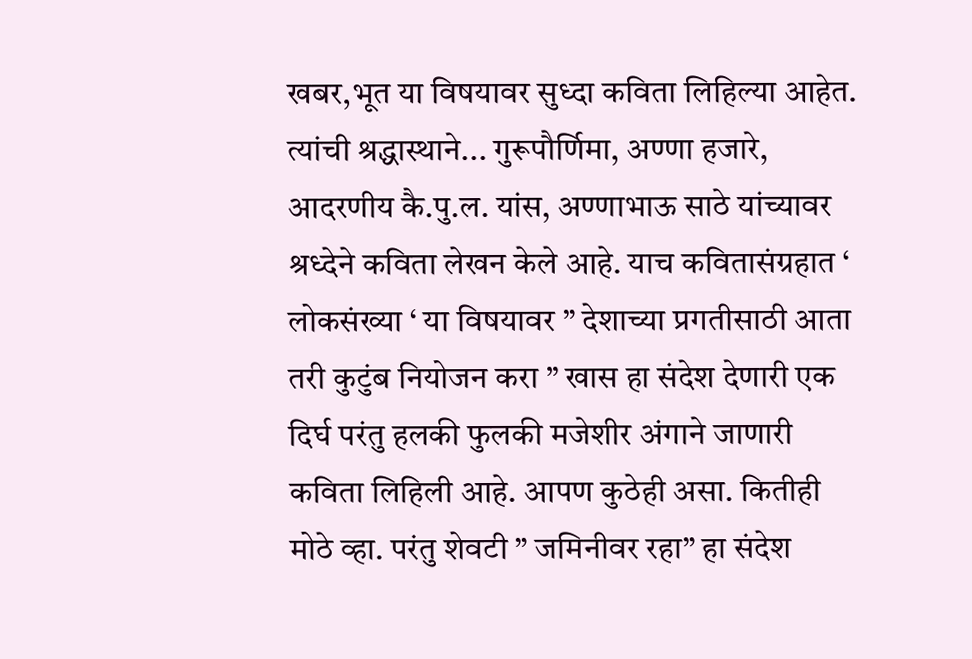खबर,भूत या विषयावर सुध्दा कविता लिहिल्या आहेत. त्यांची श्रद्धास्थाने... गुरूपौर्णिमा, अण्णा हजारे, आदरणीय कै.पु.ल. यांस, अण्णाभाऊ साठे यांच्यावर श्रध्देने कविता लेखन केले आहे. याच कवितासंग्रहात ‘ लोकसंख्या ‘ या विषयावर ” देशाच्या प्रगतीसाठी आता तरी कुटुंब नियोजन करा ” खास हा संदेश देणारी एक दिर्घ परंतु हलकी फुलकी मजेशीर अंगाने जाणारी कविता लिहिली आहे. आपण कुठेही असा. कितीही मोठे व्हा. परंतु शेवटी ” जमिनीवर रहा” हा संदेश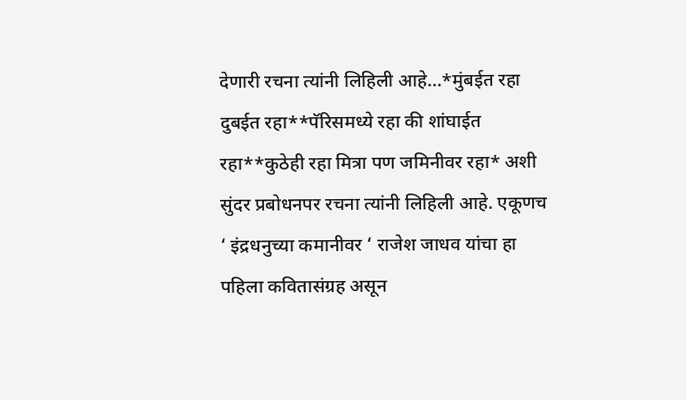देणारी रचना त्यांनी लिहिली आहे…*मुंबईत रहा दुबईत रहा**पॅरिसमध्ये रहा की शांघाईत रहा**कुठेही रहा मित्रा पण जमिनीवर रहा* अशी सुंदर प्रबोधनपर रचना त्यांनी लिहिली आहे. एकूणच ‘ इंद्रधनुच्या कमानीवर ‘ राजेश जाधव यांचा हा पहिला कवितासंग्रह असून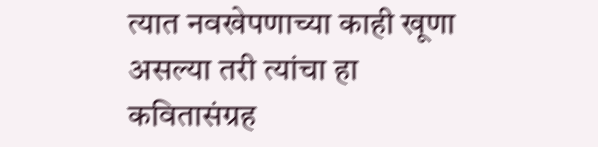त्यात नवखेपणाच्या काही खूणा असल्या तरी त्यांचा हा कवितासंग्रह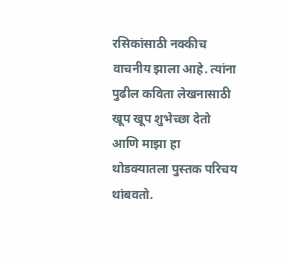रसिकांसाठी नक्कीच वाचनीय झाला आहे. त्यांना पुढील कविता लेखनासाठी खूप खूप शुभेच्छा देतो आणि माझा हा थोडक्यातला पुस्तक परिचय थांबवतो.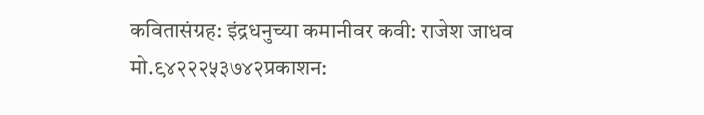कवितासंग्रह: इंद्रधनुच्या कमानीवर कवी: राजेश जाधव मो.९४२२२५३७४२प्रकाशन: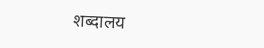शब्दालय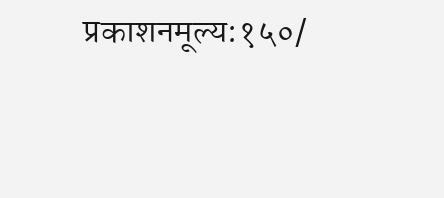प्रकाशनमूल्य:१५०/